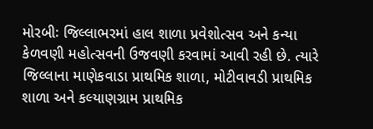મોરબીઃ જિલ્લાભરમાં હાલ શાળા પ્રવેશોત્સવ અને કન્યા કેળવણી મહોત્સવની ઉજવણી કરવામાં આવી રહી છે. ત્યારે જિલ્લાના માણેકવાડા પ્રાથમિક શાળા, મોટીવાવડી પ્રાથમિક શાળા અને કલ્યાણગ્રામ પ્રાથમિક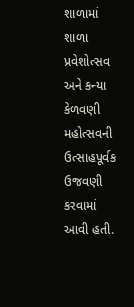શાળામાં શાળા પ્રવેશોત્સવ અને કન્યા કેળવણી મહોત્સવની ઉત્સાહપૂર્વક ઉજવણી કરવામાં આવી હતી.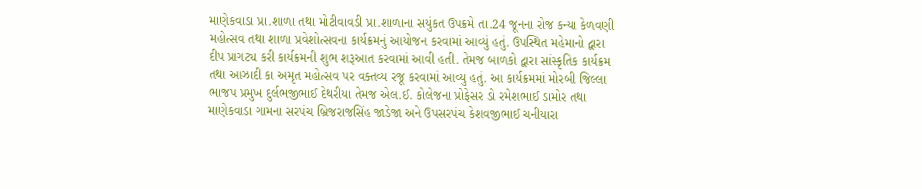માણેકવાડા પ્રા.શાળા તથા મોટીવાવડી પ્રા.શાળાના સયુંકત ઉપક્રમે તા.24 જૂનના રોજ કન્યા કેળવણી મહોત્સવ તથા શાળા પ્રવેશોત્સવના કાર્યક્રમનું આયોજન કરવામાં આવ્યું હતું. ઉપસ્થિત મહેમાનો દ્વારા દીપ પ્રાગટ્ય કરી કાર્યક્રમની શુભ શરૂઆત કરવામાં આવી હતી. તેમજ બાળકો દ્વારા સાંસ્કૃતિક કાર્યક્રમ તથા આઝાદી કા અમૃત મહોત્સવ પર વક્તવ્ય રજૂ કરવામાં આવ્યુ હતું. આ કાર્યક્રમમાં મોરબી જિલ્લા ભાજપ પ્રમુખ દુર્લભજીભાઈ દેથરીયા તેમજ એલ.ઈ. કોલેજના પ્રોફેસર ડો રમેશભાઈ ડામોર તથા માણેકવાડા ગામના સરપંચ બ્રિજરાજસિંહ જાડેજા અને ઉપસરપંચ કેશવજીભાઈ ચનીયારા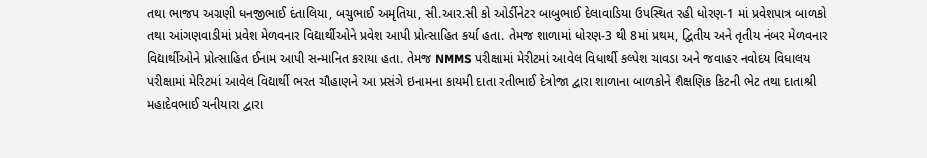તથા ભાજપ અગ્રણી ધનજીભાઈ દંતાલિયા, બચુભાઈ અમૃતિયા, સી.આર.સી કો ઓર્ડીનેટર બાબુભાઈ દેલાવાડિયા ઉપસ્થિત રહી ધોરણ-1 માં પ્રવેશપાત્ર બાળકો તથા આંગણવાડીમાં પ્રવેશ મેળવનાર વિદ્યાર્થીઓને પ્રવેશ આપી પ્રોત્સાહિત કર્યા હતા. તેમજ શાળામાં ધોરણ-3 થી 8માં પ્રથમ, દ્વિતીય અને તૃતીય નંબર મેળવનાર વિદ્યાર્થીઓને પ્રોત્સાહિત ઈનામ આપી સન્માનિત કરાયા હતા. તેમજ NMMS પરીક્ષામાં મેરીટમાં આવેલ વિધાર્થી કલ્પેશ ચાવડા અને જવાહર નવોદય વિધાલય પરીક્ષામાં મેરિટમાં આવેલ વિદ્યાર્થી ભરત ચૌહાણને આ પ્રસંગે ઇનામના કાયમી દાતા રતીભાઈ દેત્રોજા દ્વારા શાળાના બાળકોને શૈક્ષણિક કિટની ભેટ તથા દાતાશ્રી મહાદેવભાઈ ચનીયારા દ્વારા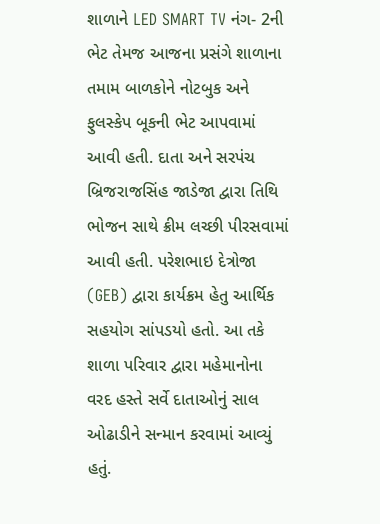શાળાને LED SMART TV નંગ- 2ની ભેટ તેમજ આજના પ્રસંગે શાળાના તમામ બાળકોને નોટબુક અને ફુલસ્કેપ બૂકની ભેટ આપવામાં આવી હતી. દાતા અને સરપંચ બ્રિજરાજસિંહ જાડેજા દ્વારા તિથિ ભોજન સાથે ક્રીમ લચ્છી પીરસવામાં આવી હતી. પરેશભાઇ દેત્રોજા (GEB) દ્વારા કાર્યક્રમ હેતુ આર્થિક સહયોગ સાંપડયો હતો. આ તકે શાળા પરિવાર દ્વારા મહેમાનોના વરદ હસ્તે સર્વે દાતાઓનું સાલ ઓઢાડીને સન્માન કરવામાં આવ્યું હતું.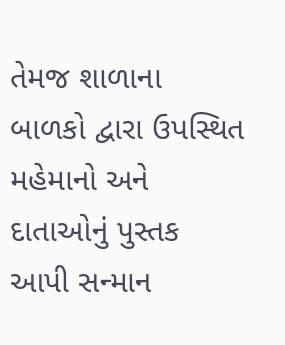તેમજ શાળાના બાળકો દ્વારા ઉપસ્થિત મહેમાનો અને દાતાઓનું પુસ્તક આપી સન્માન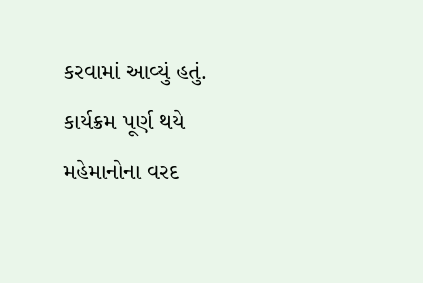કરવામાં આવ્યું હતું. કાર્યક્રમ પૂર્ણ થયે મહેમાનોના વરદ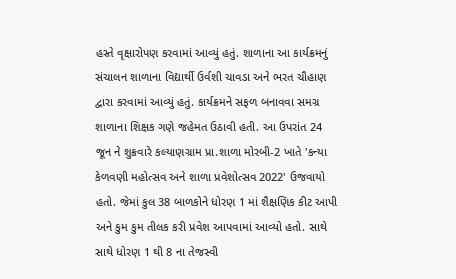હસ્તે વૃક્ષારોપણ કરવામાં આવ્યું હતું. શાળાના આ કાર્યક્રમનું સંચાલન શાળાના વિદ્યાર્થી ઉર્વશી ચાવડા અને ભરત ચૌહાણ દ્વારા કરવામાં આવ્યું હતું. કાર્યક્રમને સફળ બનાવવા સમગ્ર શાળાના શિક્ષક ગણે જહેમત ઉઠાવી હતી. આ ઉપરાંત 24 જૂન ને શુક્રવારે કલ્યાણગ્રામ પ્રા.શાળા મોરબી-2 ખાતે 'કન્યા કેળવણી મહોત્સવ અને શાળા પ્રવેશોત્સવ 2022' ઉજવાયો હતો. જેમાં કુલ 38 બાળકોને ધોરણ 1 માં શૈક્ષણિક કીટ આપી અને કુમ કુમ તીલક કરી પ્રવેશ આપવામાં આવ્યો હતો. સાથે સાથે ધોરણ 1 થી 8 ના તેજસ્વી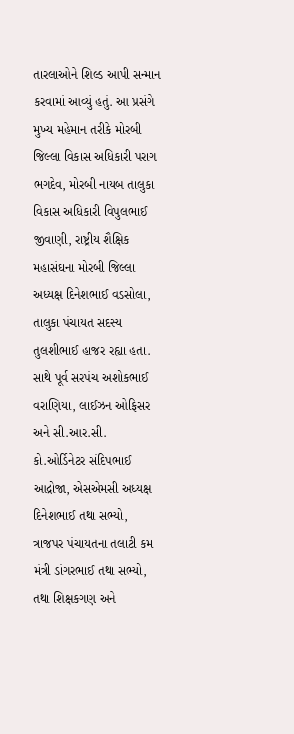તારલાઓને શિલ્ડ આપી સન્માન કરવામાં આવ્યું હતું. આ પ્રસંગે મુખ્ય મહેમાન તરીકે મોરબી જિલ્લા વિકાસ અધિકારી પરાગ ભગદેવ, મોરબી નાયબ તાલુકા વિકાસ અધિકારી વિપુલભાઈ જીવાણી, રાષ્ટ્રીય શૈક્ષિક મહાસંઘના મોરબી જિલ્લા અધ્યક્ષ દિનેશભાઈ વડસોલા, તાલુકા પંચાયત સદસ્ય તુલશીભાઈ હાજર રહ્યા હતા. સાથે પૂર્વ સરપંચ અશોકભાઈ વરાણિયા, લાઈઝન ઓફિસર અને સી.આર.સી. કો.ઓર્ડિનેટર સંદિપભાઈ આદ્રોજા, એસએમસી અધ્યક્ષ દિનેશભાઈ તથા સભ્યો, ત્રાજપર પંચાયતના તલાટી કમ મંત્રી ડાંગરભાઈ તથા સભ્યો, તથા શિક્ષકગણ અને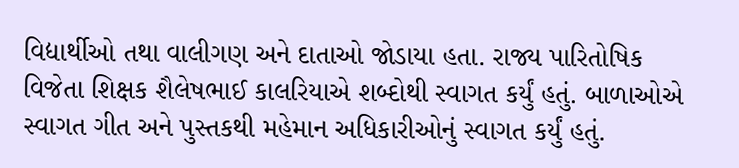વિદ્યાર્થીઓ તથા વાલીગણ અને દાતાઓ જોડાયા હતા. રાજ્ય પારિતોષિક વિજેતા શિક્ષક શૈલેષભાઈ કાલરિયાએ શબ્દોથી સ્વાગત કર્યું હતું. બાળાઓએ સ્વાગત ગીત અને પુસ્તકથી મહેમાન અધિકારીઓનું સ્વાગત કર્યું હતું.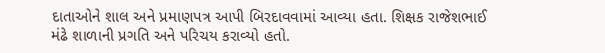દાતાઓને શાલ અને પ્રમાણપત્ર આપી બિરદાવવામાં આવ્યા હતા. શિક્ષક રાજેશભાઈ મંઢે શાળાની પ્રગતિ અને પરિચય કરાવ્યો હતો.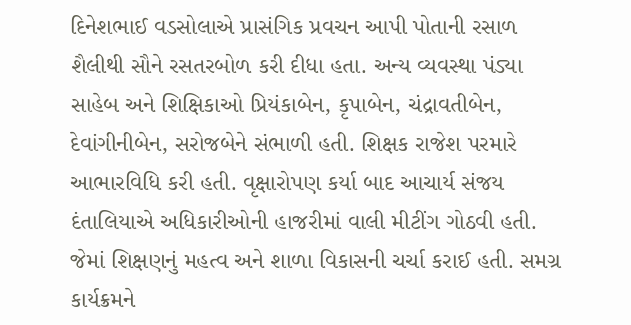દિનેશભાઈ વડસોલાએ પ્રાસંગિક પ્રવચન આપી પોતાની રસાળ શૈલીથી સૌને રસતરબોળ કરી દીધા હતા. અન્ય વ્યવસ્થા પંડ્યા સાહેબ અને શિક્ષિકાઓ પ્રિયંકાબેન, કૃપાબેન, ચંદ્રાવતીબેન, દેવાંગીનીબેન, સરોજબેને સંભાળી હતી. શિક્ષક રાજેશ પરમારે આભારવિધિ કરી હતી. વૃક્ષારોપણ કર્યા બાદ આચાર્ય સંજય દંતાલિયાએ અધિકારીઓની હાજરીમાં વાલી મીટીંગ ગોઠવી હતી. જેમાં શિક્ષણનું મહત્વ અને શાળા વિકાસની ચર્ચા કરાઈ હતી. સમગ્ર કાર્યક્રમને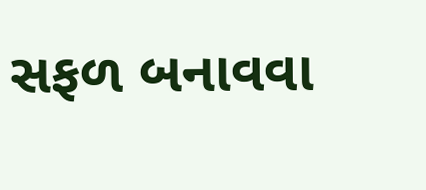સફળ બનાવવા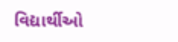વિદ્યાર્થીઓ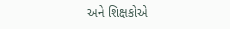અને શિક્ષકોએ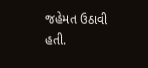જહેમત ઉઠાવી હતી.